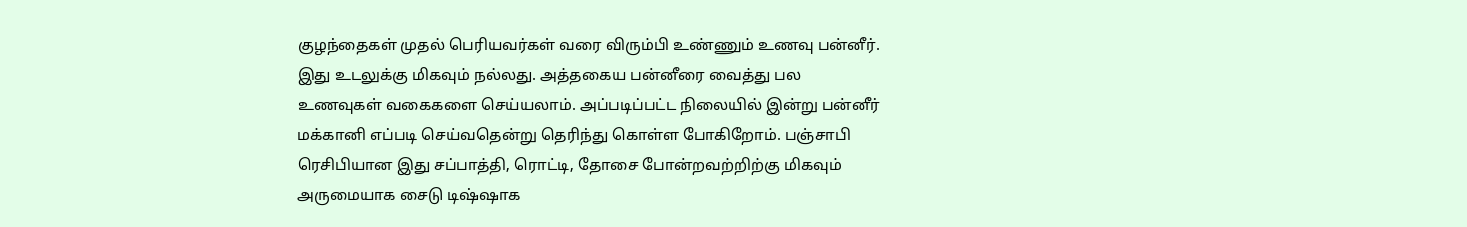குழந்தைகள் முதல் பெரியவர்கள் வரை விரும்பி உண்ணும் உணவு பன்னீர். இது உடலுக்கு மிகவும் நல்லது. அத்தகைய பன்னீரை வைத்து பல உணவுகள் வகைகளை செய்யலாம். அப்படிப்பட்ட நிலையில் இன்று பன்னீர் மக்கானி எப்படி செய்வதென்று தெரிந்து கொள்ள போகிறோம். பஞ்சாபி ரெசிபியான இது சப்பாத்தி, ரொட்டி, தோசை போன்றவற்றிற்கு மிகவும் அருமையாக சைடு டிஷ்ஷாக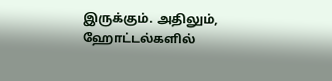இருக்கும். அதிலும், ஹோட்டல்களில்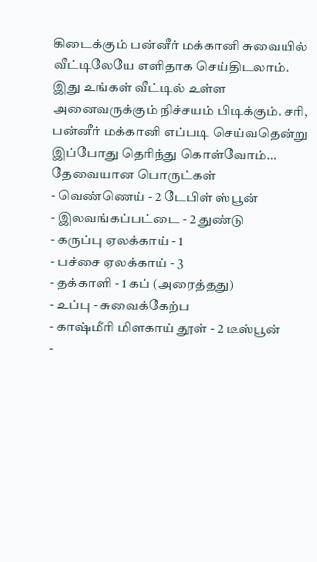கிடைக்கும் பன்னீர் மக்கானி சுவையில் வீட்டிலேயே எளிதாக செய்திடலாம். இது உங்கள் வீட்டில் உள்ள அனைவருக்கும் நிச்சயம் பிடிக்கும். சரி, பன்னீர் மக்கானி எப்படி செய்வதென்று இப்போது தெரிந்து கொள்வோம்…
தேவையான பொருட்கள்
- வெண்ணெய் - 2 டேபிள் ஸ்பூன்
- இலவங்கப்பட்டை - 2 துண்டு
- கருப்பு ஏலக்காய் - 1
- பச்சை ஏலக்காய் - 3
- தக்காளி - 1 கப் (அரைத்தது)
- உப்பு - சுவைக்கேற்ப
- காஷ்மீரி மிளகாய் தூள் - 2 டீஸ்பூன்
-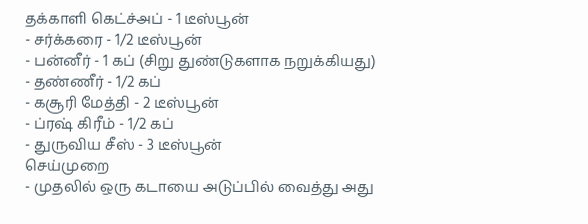தக்காளி கெட்ச்அப் - 1 டீஸ்பூன்
- சர்க்கரை - 1/2 டீஸ்பூன்
- பன்னீர் - 1 கப் (சிறு துண்டுகளாக நறுக்கியது)
- தண்ணீர் - 1/2 கப்
- கசூரி மேத்தி - 2 டீஸ்பூன்
- ப்ரஷ் கிரீம் - 1/2 கப்
- துருவிய சீஸ் - 3 டீஸ்பூன்
செய்முறை
- முதலில் ஒரு கடாயை அடுப்பில் வைத்து அது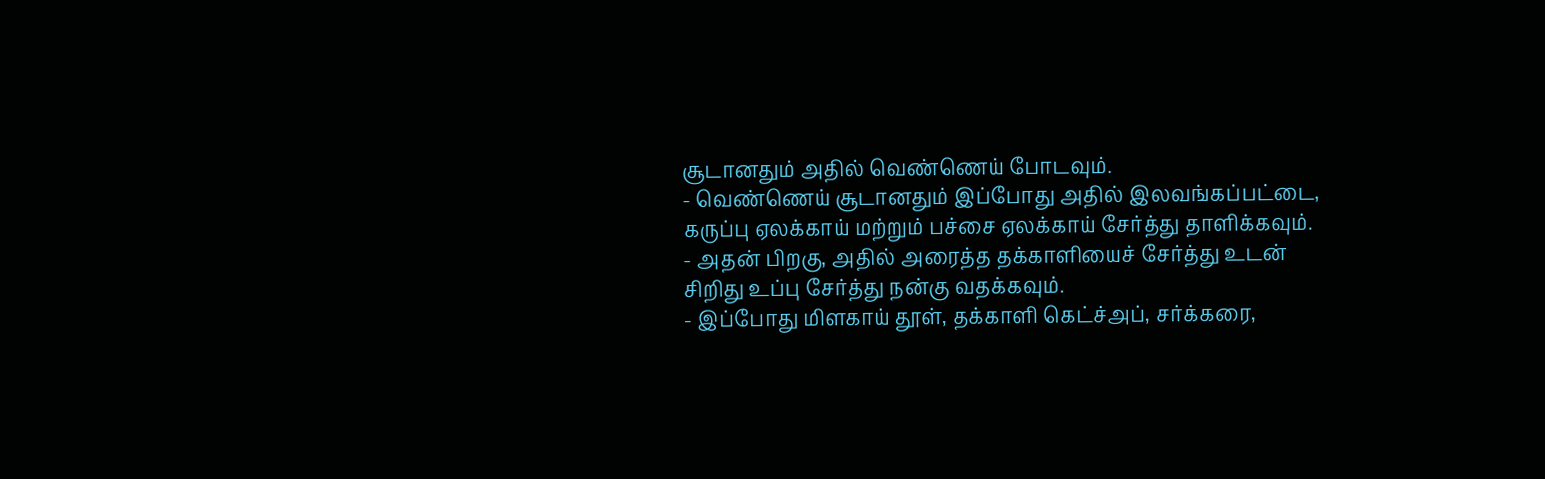சூடானதும் அதில் வெண்ணெய் போடவும்.
- வெண்ணெய் சூடானதும் இப்போது அதில் இலவங்கப்பட்டை, கருப்பு ஏலக்காய் மற்றும் பச்சை ஏலக்காய் சேர்த்து தாளிக்கவும்.
- அதன் பிறகு, அதில் அரைத்த தக்காளியைச் சேர்த்து உடன் சிறிது உப்பு சேர்த்து நன்கு வதக்கவும்.
- இப்போது மிளகாய் தூள், தக்காளி கெட்ச்அப், சர்க்கரை,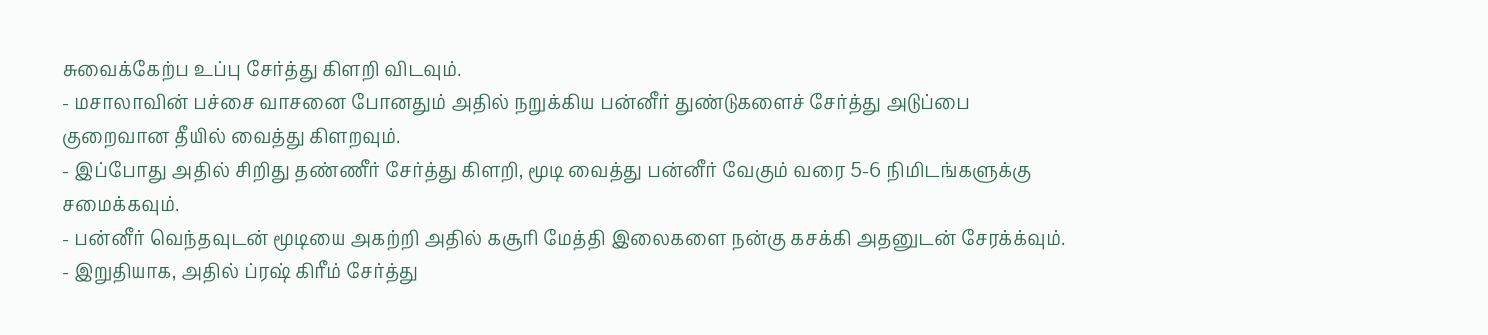சுவைக்கேற்ப உப்பு சேர்த்து கிளறி விடவும்.
- மசாலாவின் பச்சை வாசனை போனதும் அதில் நறுக்கிய பன்னீர் துண்டுகளைச் சேர்த்து அடுப்பை குறைவான தீயில் வைத்து கிளறவும்.
- இப்போது அதில் சிறிது தண்ணீர் சேர்த்து கிளறி, மூடி வைத்து பன்னீர் வேகும் வரை 5-6 நிமிடங்களுக்கு சமைக்கவும்.
- பன்னீர் வெந்தவுடன் மூடியை அகற்றி அதில் கசூரி மேத்தி இலைகளை நன்கு கசக்கி அதனுடன் சேரக்க்வும்.
- இறுதியாக, அதில் ப்ரஷ் கிரீம் சேர்த்து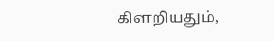கிளறியதும்,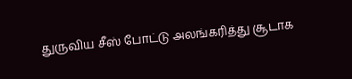துருவிய சீஸ் போட்டு அலங்கரித்து சூடாக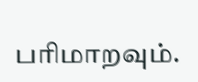பரிமாறவும்.